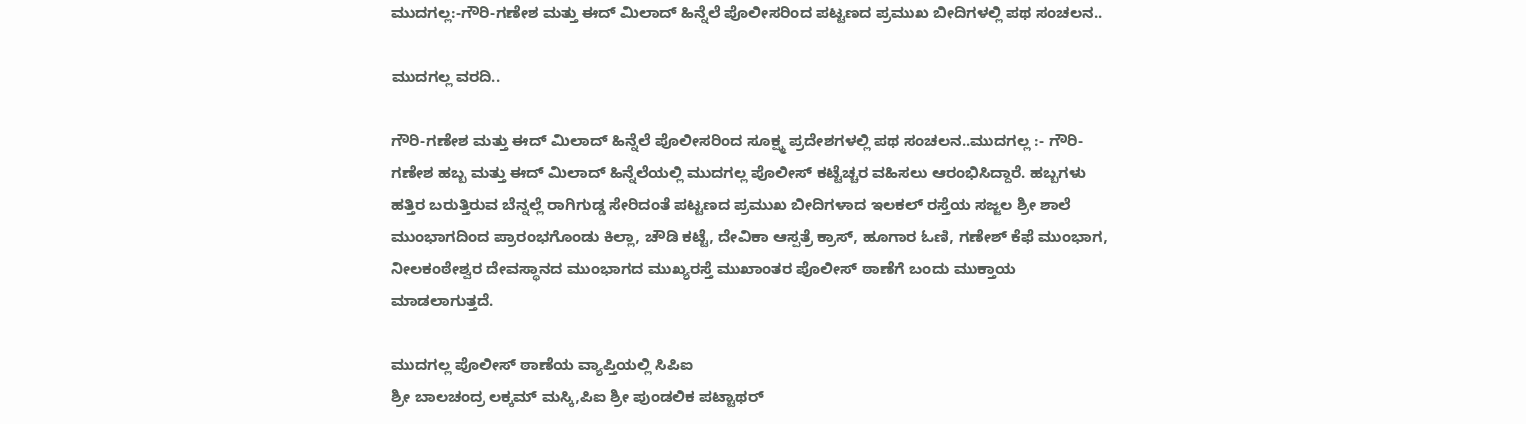ಮುದಗಲ್ಲ:-ಗೌರಿ-ಗಣೇಶ ಮತ್ತು ಈದ್ ಮಿಲಾದ್ ಹಿನ್ನೆಲೆ ಪೊಲೀಸರಿಂದ ಪಟ್ಟಣದ ಪ್ರಮುಖ ಬೀದಿಗಳಲ್ಲಿ ಪಥ ಸಂಚಲನ..

ಮುದಗಲ್ಲ ವರದಿ..

ಗೌರಿ-ಗಣೇಶ ಮತ್ತು ಈದ್ ಮಿಲಾದ್ ಹಿನ್ನೆಲೆ ಪೊಲೀಸರಿಂದ ಸೂಕ್ಷ್ಮ ಪ್ರದೇಶಗಳಲ್ಲಿ ಪಥ ಸಂಚಲನ..ಮುದಗಲ್ಲ :- ಗೌರಿ-ಗಣೇಶ ಹಬ್ಬ ಮತ್ತು ಈದ್ ಮಿಲಾದ್ ಹಿನ್ನೆಲೆಯಲ್ಲಿ ಮುದಗಲ್ಲ ಪೊಲೀಸ್ ಕಟ್ಟೆಚ್ಚರ ವಹಿಸಲು ಆರಂಭಿಸಿದ್ದಾರೆ. ಹಬ್ಬಗಳು ಹತ್ತಿರ ಬರುತ್ತಿರುವ ಬೆನ್ನಲ್ಲೆ ರಾಗಿಗುಡ್ಡ ಸೇರಿದಂತೆ ಪಟ್ಟಣದ ಪ್ರಮುಖ ಬೀದಿಗಳಾದ ಇಲಕಲ್ ರಸ್ತೆಯ ಸಜ್ಜಲ ಶ್ರೀ ಶಾಲೆ ಮುಂಭಾಗದಿಂದ ಪ್ರಾರಂಭಗೊಂಡು ಕಿಲ್ಲಾ, ಚೌಡಿ ಕಟ್ಟೆ, ದೇವಿಕಾ ಆಸ್ಪತ್ರೆ ಕ್ರಾಸ್, ಹೂಗಾರ ಓಣಿ, ಗಣೇಶ್ ಕೆಫೆ ಮುಂಭಾಗ, ನೀಲಕಂಠೇಶ್ವರ ದೇವಸ್ಥಾನದ ಮುಂಭಾಗದ ಮುಖ್ಯರಸ್ತೆ ಮುಖಾಂತರ ಪೊಲೀಸ್ ಠಾಣೆಗೆ ಬಂದು ಮುಕ್ತಾಯ ಮಾಡಲಾಗುತ್ತದೆ.

ಮುದಗಲ್ಲ ಪೊಲೀಸ್ ಠಾಣೆಯ ವ್ಯಾಪ್ತಿಯಲ್ಲಿ ಸಿಪಿಐ
ಶ್ರೀ ಬಾಲಚಂದ್ರ ಲಕ್ಕಮ್ ಮಸ್ಕಿ,ಪಿಐ ಶ್ರೀ ಪುಂಡಲಿಕ ಪಟ್ಟಾಥರ್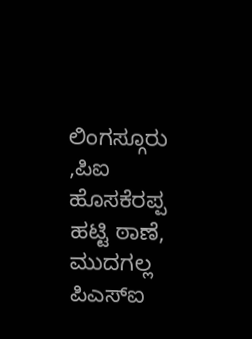ಲಿಂಗಸ್ಗೂರು ,ಪಿಐ ಹೊಸಕೆರಪ್ಪ ಹಟ್ಟಿ ಠಾಣೆ, ಮುದಗಲ್ಲ ಪಿಎಸ್ಐ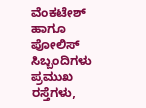ವೆಂಕಟೇಶ್ ಹಾಗೂ ಪೋಲಿಸ್ ಸಿಬ್ಬಂದಿಗಳು ಪ್ರಮುಖ ರಸ್ತೆಗಳು,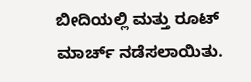ಬೀದಿಯಲ್ಲಿ ಮತ್ತು ರೂಟ್ ಮಾರ್ಚ್ ನಡೆಸಲಾಯಿತು.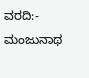ವರದಿ:- ಮಂಜುನಾಥ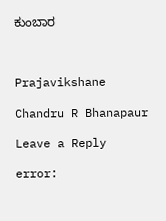ಕುಂಬಾರ



Prajavikshane

Chandru R Bhanapaur

Leave a Reply

error: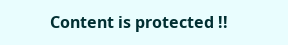Content is protected !!